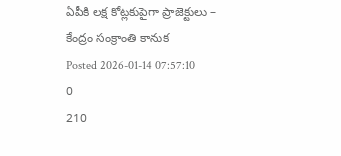ఏపీకి లక్ష కోట్లకుపైగా ప్రాజెక్టులు – కేంద్రం సంక్రాంతి కానుక
Posted 2026-01-14 07:57:10
0
210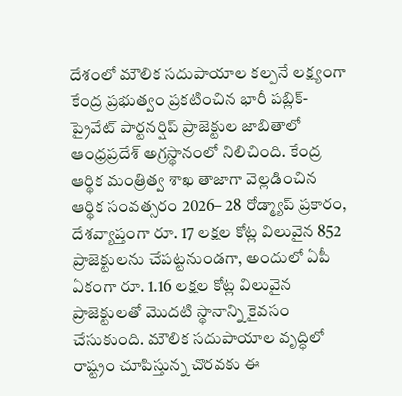దేశంలో మౌలిక సదుపాయాల కల్పనే లక్ష్యంగా కేంద్ర ప్రభుత్వం ప్రకటించిన భారీ పబ్లిక్-ప్రైవేట్ పార్టనర్షిప్ ప్రాజెక్టుల జాబితాలో ఆంధ్రప్రదేశ్ అగ్రస్థానంలో నిలిచింది. కేంద్ర ఆర్థిక మంత్రిత్వ శాఖ తాజాగా వెల్లడించిన ఆర్థిక సంవత్సరం 2026– 28 రోడ్మ్యాప్ ప్రకారం, దేశవ్యాప్తంగా రూ. 17 లక్షల కోట్ల విలువైన 852 ప్రాజెక్టులను చేపట్టనుండగా, అందులో ఏపీ ఏకంగా రూ. 1.16 లక్షల కోట్ల విలువైన ప్రాజెక్టులతో మొదటి స్థానాన్ని కైవసం చేసుకుంది. మౌలిక సదుపాయాల వృద్ధిలో రాష్ట్రం చూపిస్తున్న చొరవకు ఈ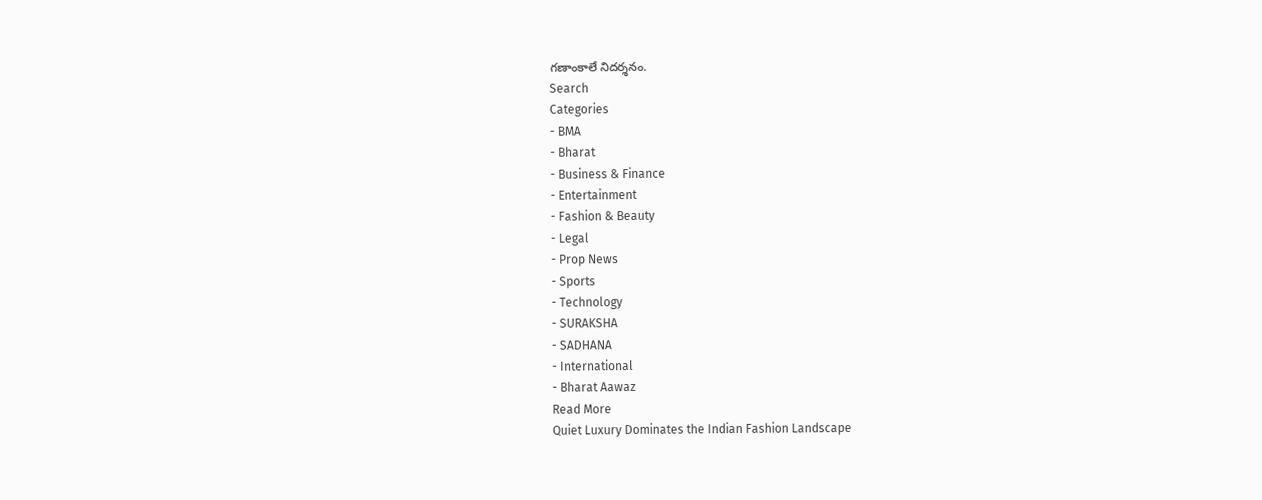గణాంకాలే నిదర్శనం.
Search
Categories
- BMA
- Bharat
- Business & Finance
- Entertainment
- Fashion & Beauty
- Legal
- Prop News
- Sports
- Technology
- SURAKSHA
- SADHANA
- International
- Bharat Aawaz
Read More
Quiet Luxury Dominates the Indian Fashion Landscape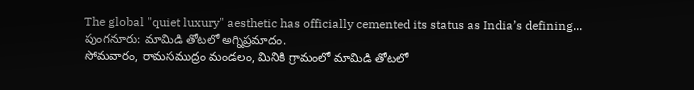The global "quiet luxury" aesthetic has officially cemented its status as India’s defining...
పుంగనూరు: మామిడి తోటలో అగ్నిప్రమాదం.
సోమవారం, రామసముద్రం మండలం, మినికి గ్రామంలో మామిడి తోటలో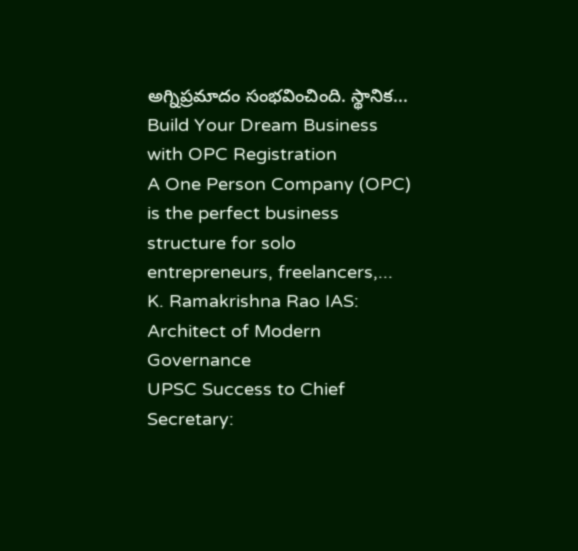అగ్నిప్రమాదం సంభవించింది. స్థానిక...
Build Your Dream Business with OPC Registration
A One Person Company (OPC) is the perfect business structure for solo entrepreneurs, freelancers,...
K. Ramakrishna Rao IAS: Architect of Modern Governance
UPSC Success to Chief Secretary: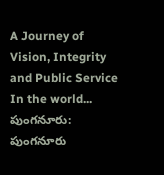A Journey of Vision, Integrity and Public Service
In the world...
పుంగనూరు: పుంగనూరు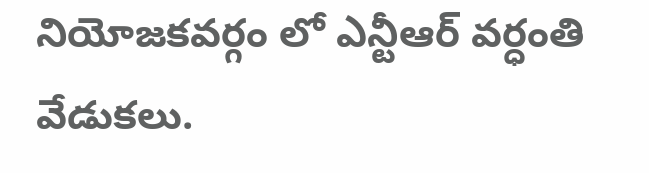నియోజకవర్గం లో ఎన్టీఆర్ వర్ధంతి వేడుకలు.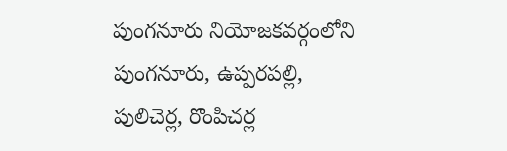పుంగనూరు నియోజకవర్గంలోని పుంగనూరు, ఉప్పరపల్లి, పులిచెర్ల, రొంపిచర్ల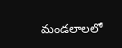మండలాలలో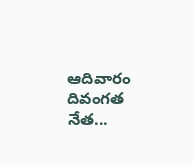ఆదివారం దివంగత నేత...